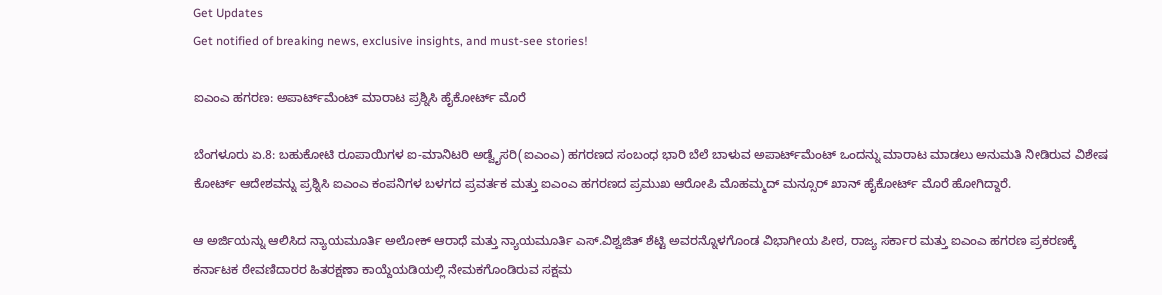Get Updates
Get notified of breaking news, exclusive insights, and must-see stories!

ಐಎಂಎ ಹಗರಣ: ಅಪಾರ್ಟ್‌ಮೆಂಟ್ ಮಾರಾಟ ಪ್ರಶ್ನಿಸಿ ಹೈಕೋರ್ಟ್ ಮೊರೆ

ಬೆಂಗಳೂರು ಏ.8: ಬಹುಕೋಟಿ ರೂಪಾಯಿಗಳ ಐ-ಮಾನಿಟರಿ ಅಡ್ವೈಸರಿ(ಐಎಂಎ) ಹಗರಣದ ಸಂಬಂಧ ಭಾರಿ ಬೆಲೆ ಬಾಳುವ ಅಪಾರ್ಟ್‌ಮೆಂಟ್ ಒಂದನ್ನು ಮಾರಾಟ ಮಾಡಲು ಅನುಮತಿ ನೀಡಿರುವ ವಿಶೇಷ ಕೋರ್ಟ್ ಆದೇಶವನ್ನು ಪ್ರಶ್ನಿಸಿ ಐಎಂಎ ಕಂಪನಿಗಳ ಬಳಗದ ಪ್ರವರ್ತಕ ಮತ್ತು ಐಎಂಎ ಹಗರಣದ ಪ್ರಮುಖ ಆರೋಪಿ ಮೊಹಮ್ಮದ್ ಮನ್ಸೂರ್ ಖಾನ್ ಹೈಕೋರ್ಟ್‌ ಮೊರೆ ಹೋಗಿದ್ದಾರೆ.

ಆ ಅರ್ಜಿಯನ್ನು ಆಲಿಸಿದ ನ್ಯಾಯಮೂರ್ತಿ ಅಲೋಕ್ ಆರಾಧೆ ಮತ್ತು ನ್ಯಾಯಮೂರ್ತಿ ಎಸ್.ವಿಶ್ವಜಿತ್ ಶೆಟ್ಟಿ ಅವರನ್ನೊಳಗೊಂಡ ವಿಭಾಗೀಯ ಪೀಠ, ರಾಜ್ಯ ಸರ್ಕಾರ ಮತ್ತು ಐಎಂಎ ಹಗರಣ ಪ್ರಕರಣಕ್ಕೆ ಕರ್ನಾಟಕ ಠೇವಣಿದಾರರ ಹಿತರಕ್ಷಣಾ ಕಾಯ್ದೆಯಡಿಯಲ್ಲಿ ನೇಮಕಗೊಂಡಿರುವ ಸಕ್ಷಮ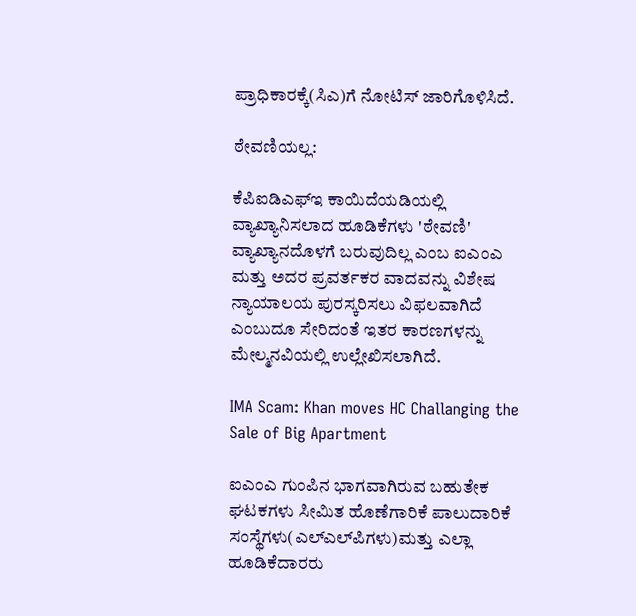ಪ್ರಾಧಿಕಾರಕ್ಕೆ(ಸಿಎ)ಗೆ ನೋಟಿಸ್ ಜಾರಿಗೊಳಿಸಿದೆ.

ಠೇವಣಿಯಲ್ಲ:

ಕೆಪಿಐಡಿಎಫ್‌ಇ ಕಾಯಿದೆಯಡಿಯಲ್ಲಿ ವ್ಯಾಖ್ಯಾನಿಸಲಾದ ಹೂಡಿಕೆಗಳು 'ಠೇವಣಿ' ವ್ಯಾಖ್ಯಾನದೊಳಗೆ ಬರುವುದಿಲ್ಲ ಎಂಬ ಐಎಂಎ ಮತ್ತು ಅದರ ಪ್ರವರ್ತಕರ ವಾದವನ್ನು ವಿಶೇಷ ನ್ಯಾಯಾಲಯ ಪುರಸ್ಕರಿಸಲು ವಿಫಲವಾಗಿದೆ ಎಂಬುದೂ ಸೇರಿದಂತೆ ಇತರ ಕಾರಣಗಳನ್ನು ಮೇಲ್ಮನವಿಯಲ್ಲಿ ಉಲ್ಲೇಖಿಸಲಾಗಿದೆ.

IMA Scam: Khan moves HC Challanging the Sale of Big Apartment

ಐಎಂಎ ಗುಂಪಿನ ಭಾಗವಾಗಿರುವ ಬಹುತೇಕ ಘಟಕಗಳು ಸೀಮಿತ ಹೊಣೆಗಾರಿಕೆ ಪಾಲುದಾರಿಕೆ ಸಂಸ್ಥೆಗಳು(ಎಲ್‌ಎಲ್‌ಪಿಗಳು)ಮತ್ತು ಎಲ್ಲಾ ಹೂಡಿಕೆದಾರರು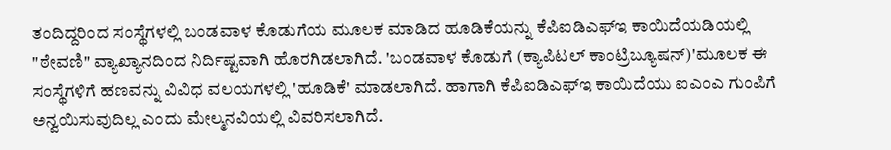ತಂದಿದ್ದರಿಂದ ಸಂಸ್ಥೆಗಳಲ್ಲಿ ಬಂಡವಾಳ ಕೊಡುಗೆಯ ಮೂಲಕ ಮಾಡಿದ ಹೂಡಿಕೆಯನ್ನು ಕೆಪಿಐಡಿಎಫ್‌ಇ ಕಾಯಿದೆಯಡಿಯಲ್ಲಿ "ಠೇವಣಿ" ವ್ಯಾಖ್ಯಾನದಿಂದ ನಿರ್ದಿಷ್ಟವಾಗಿ ಹೊರಗಿಡಲಾಗಿದೆ. 'ಬಂಡವಾಳ ಕೊಡುಗೆ (ಕ್ಯಾಪಿಟಲ್ ಕಾಂಟ್ರಿಬ್ಯೂಷನ್)'ಮೂಲಕ ಈ ಸಂಸ್ಥೆಗಳಿಗೆ ಹಣವನ್ನು ವಿವಿಧ ವಲಯಗಳಲ್ಲಿ 'ಹೂಡಿಕೆ' ಮಾಡಲಾಗಿದೆ. ಹಾಗಾಗಿ ಕೆಪಿಐಡಿಎಫ್‌ಇ ಕಾಯಿದೆಯು ಐಎಂಎ ಗುಂಪಿಗೆ ಅನ್ವಯಿಸುವುದಿಲ್ಲ ಎಂದು ಮೇಲ್ಮನವಿಯಲ್ಲಿ ವಿವರಿಸಲಾಗಿದೆ.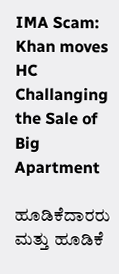IMA Scam: Khan moves HC Challanging the Sale of Big Apartment

ಹೂಡಿಕೆದಾರರು ಮತ್ತು ಹೂಡಿಕೆ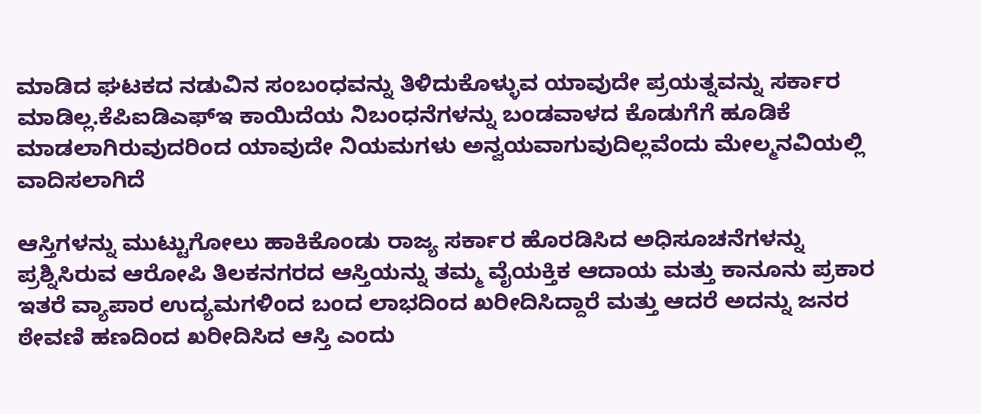ಮಾಡಿದ ಘಟಕದ ನಡುವಿನ ಸಂಬಂಧವನ್ನು ತಿಳಿದುಕೊಳ್ಳುವ ಯಾವುದೇ ಪ್ರಯತ್ನವನ್ನು ಸರ್ಕಾರ ಮಾಡಿಲ್ಲ.ಕೆಪಿಐಡಿಎಫ್‌ಇ ಕಾಯಿದೆಯ ನಿಬಂಧನೆಗಳನ್ನು ಬಂಡವಾಳದ ಕೊಡುಗೆಗೆ ಹೂಡಿಕೆ ಮಾಡಲಾಗಿರುವುದರಿಂದ ಯಾವುದೇ ನಿಯಮಗಳು ಅನ್ವಯವಾಗುವುದಿಲ್ಲವೆಂದು ಮೇಲ್ಮನವಿಯಲ್ಲಿ ವಾದಿಸಲಾಗಿದೆ

ಆಸ್ತಿಗಳನ್ನು ಮುಟ್ಟುಗೋಲು ಹಾಕಿಕೊಂಡು ರಾಜ್ಯ ಸರ್ಕಾರ ಹೊರಡಿಸಿದ ಅಧಿಸೂಚನೆಗಳನ್ನು ಪ್ರಶ್ನಿಸಿರುವ ಆರೋಪಿ ತಿಲಕನಗರದ ಆಸ್ತಿಯನ್ನು ತಮ್ಮ ವೈಯಕ್ತಿಕ ಆದಾಯ ಮತ್ತು ಕಾನೂನು ಪ್ರಕಾರ ಇತರೆ ವ್ಯಾಪಾರ ಉದ್ಯಮಗಳಿಂದ ಬಂದ ಲಾಭದಿಂದ ಖರೀದಿಸಿದ್ದಾರೆ ಮತ್ತು ಆದರೆ ಅದನ್ನು ಜನರ ಠೇವಣಿ ಹಣದಿಂದ ಖರೀದಿಸಿದ ಆಸ್ತಿ ಎಂದು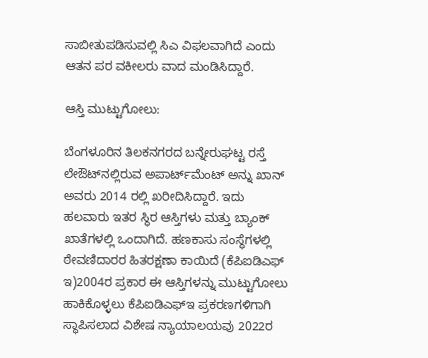ಸಾಬೀತುಪಡಿಸುವಲ್ಲಿ ಸಿಎ ವಿಫಲವಾಗಿದೆ ಎಂದು ಆತನ ಪರ ವಕೀಲರು ವಾದ ಮಂಡಿಸಿದ್ದಾರೆ.

ಆಸ್ತಿ ಮುಟ್ಟುಗೋಲು:

ಬೆಂಗಳೂರಿನ ತಿಲಕನಗರದ ಬನ್ನೇರುಘಟ್ಟ ರಸ್ತೆ ಲೇಔಟ್‌ನಲ್ಲಿರುವ ಅಪಾರ್ಟ್‌ಮೆಂಟ್ ಅನ್ನು ಖಾನ್ ಅವರು 2014 ರಲ್ಲಿ ಖರೀದಿಸಿದ್ದಾರೆ. ಇದು ಹಲವಾರು ಇತರ ಸ್ಥಿರ ಆಸ್ತಿಗಳು ಮತ್ತು ಬ್ಯಾಂಕ್ ಖಾತೆಗಳಲ್ಲಿ ಒಂದಾಗಿದೆ. ಹಣಕಾಸು ಸಂಸ್ಥೆಗಳಲ್ಲಿ ಠೇವಣಿದಾರರ ಹಿತರಕ್ಷಣಾ ಕಾಯಿದೆ (ಕೆಪಿಐಡಿಎಫ್ ಇ)2004ರ ಪ್ರಕಾರ ಈ ಆಸ್ತಿಗಳನ್ನು ಮುಟ್ಟುಗೋಲು ಹಾಕಿಕೊಳ್ಳಲು ಕೆಪಿಐಡಿಎಫ್‌ಇ ಪ್ರಕರಣಗಳಿಗಾಗಿ ಸ್ಥಾಪಿಸಲಾದ ವಿಶೇಷ ನ್ಯಾಯಾಲಯವು 2022ರ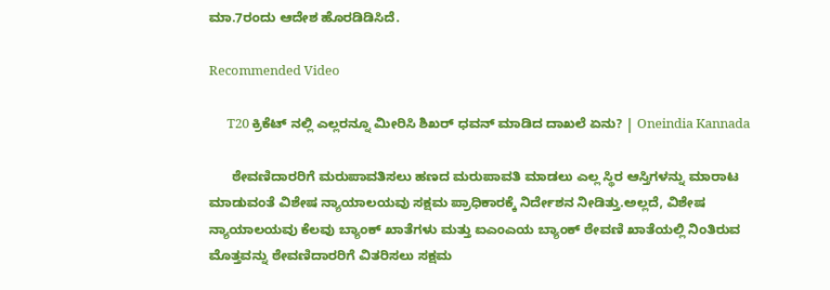ಮಾ.7ರಂದು ಆದೇಶ ಹೊರಡಿಡಿಸಿದೆ.

Recommended Video

      T20 ಕ್ರಿಕೆಟ್ ನಲ್ಲಿ ಎಲ್ಲರನ್ನೂ ಮೀರಿಸಿ ಶಿಖರ್ ಧವನ್ ಮಾಡಿದ ದಾಖಲೆ ಏನು? | Oneindia Kannada

      ಠೇವಣಿದಾರರಿಗೆ ಮರುಪಾವತಿಸಲು ಹಣದ ಮರುಪಾವತಿ ಮಾಡಲು ಎಲ್ಲ ಸ್ಥಿರ ಆಸ್ತಿಗಳನ್ನು ಮಾರಾಟ ಮಾಡುವಂತೆ ವಿಶೇಷ ನ್ಯಾಯಾಲಯವು ಸಕ್ಷಮ ಪ್ರಾಧಿಕಾರಕ್ಕೆ ನಿರ್ದೇಶನ ನೀಡಿತ್ತು.ಅಲ್ಲದೆ, ವಿಶೇಷ ನ್ಯಾಯಾಲಯವು ಕೆಲವು ಬ್ಯಾಂಕ್ ಖಾತೆಗಳು ಮತ್ತು ಐಎಂಎಯ ಬ್ಯಾಂಕ್ ಠೇವಣಿ ಖಾತೆಯಲ್ಲಿ ನಿಂತಿರುವ ಮೊತ್ತವನ್ನು ಠೇವಣಿದಾರರಿಗೆ ವಿತರಿಸಲು ಸಕ್ಷಮ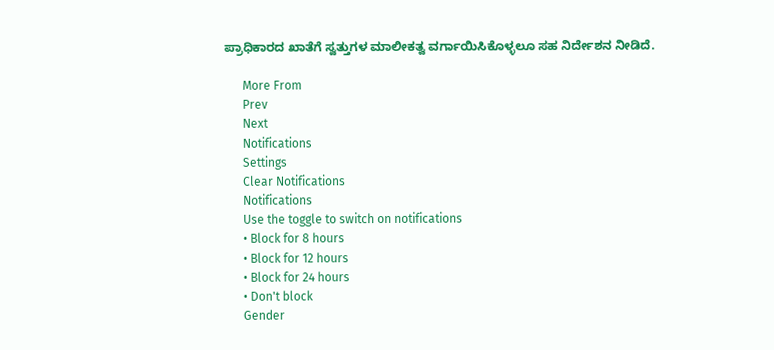ಪ್ರಾಧಿಕಾರದ ಖಾತೆಗೆ ಸ್ವತ್ತುಗಳ ಮಾಲೀಕತ್ವ ವರ್ಗಾಯಿಸಿಕೊಳ್ಳಲೂ ಸಹ ನಿರ್ದೇಶನ ನೀಡಿದೆ.

      More From
      Prev
      Next
      Notifications
      Settings
      Clear Notifications
      Notifications
      Use the toggle to switch on notifications
      • Block for 8 hours
      • Block for 12 hours
      • Block for 24 hours
      • Don't block
      Gender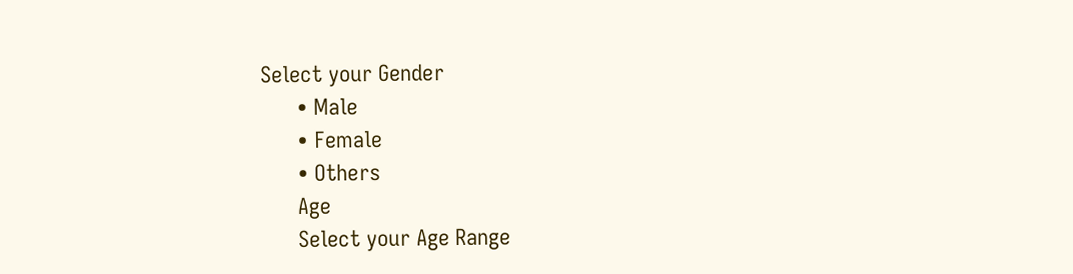Select your Gender
      • Male
      • Female
      • Others
      Age
      Select your Age Range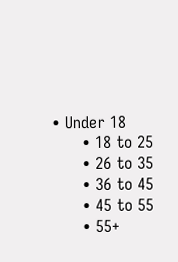• Under 18
      • 18 to 25
      • 26 to 35
      • 36 to 45
      • 45 to 55
      • 55+